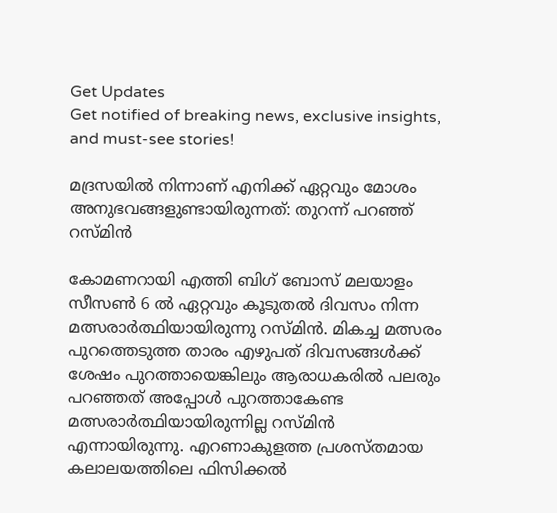Get Updates
Get notified of breaking news, exclusive insights, and must-see stories!

മദ്രസയില്‍ നിന്നാണ് എനിക്ക് ഏറ്റവും മോശം അനുഭവങ്ങളുണ്ടായിരുന്നത്: തുറന്ന് പറഞ്ഞ് റസ്മിന്‍

കോമണറായി എത്തി ബിഗ് ബോസ് മലയാളം സീസണ്‍ 6 ല്‍ ഏറ്റവും കൂടുതല്‍ ദിവസം നിന്ന മത്സരാർത്ഥിയായിരുന്നു റസ്മിന്‍. മികച്ച മത്സരം പുറത്തെടുത്ത താരം എഴുപത് ദിവസങ്ങള്‍ക്ക് ശേഷം പുറത്തായെങ്കിലും ആരാധകരില്‍ പലരും പറഞ്ഞത് അപ്പോള്‍ പുറത്താകേണ്ട മത്സരാർത്ഥിയായിരുന്നില്ല റസ്മിന്‍ എന്നായിരുന്നു. എറണാകുളത്ത പ്രശസ്തമായ കലാലയത്തിലെ ഫിസിക്കല്‍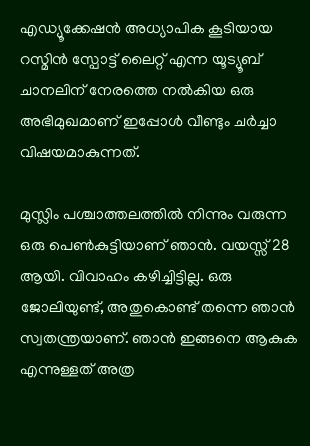എഡ്യൂക്കേഷന്‍ അധ്യാപിക കൂടിയായ റസ്മിന്‍ സ്പോട്ട് ലൈറ്റ് എന്ന യൂട്യൂബ് ചാനലിന് നേരത്തെ നല്‍കിയ ഒരു അഭിമുഖമാണ് ഇപ്പോള്‍ വീണ്ടും ചർച്ചാ വിഷയമാകുന്നത്.

മുസ്ലിം പശ്ചാത്തലത്തില്‍ നിന്നും വരുന്ന ഒരു പെണ്‍കുട്ടിയാണ് ഞാന്‍. വയസ്സ് 28 ആയി. വിവാഹം കഴിച്ചിട്ടില്ല. ഒരു ജോലിയുണ്ട്, അതുകൊണ്ട് തന്നെ ഞാന്‍ സ്വതന്ത്രയാണ്. ഞാന്‍ ഇങ്ങനെ ആകുക എന്നുള്ളത് അത്ര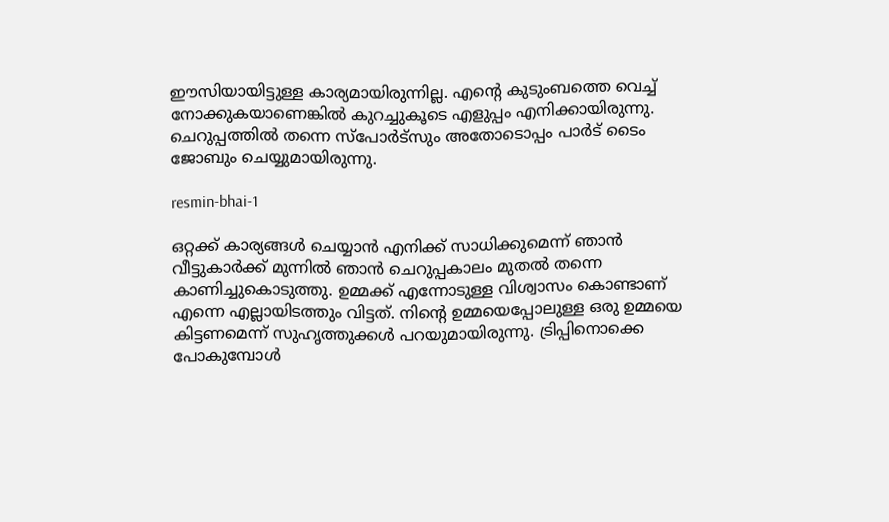ഈസിയായിട്ടുള്ള കാര്യമായിരുന്നില്ല. എന്റെ കുടുംബത്തെ വെച്ച് നോക്കുകയാണെങ്കില്‍ കുറച്ചുകൂടെ എളുപ്പം എനിക്കായിരുന്നു. ചെറുപ്പത്തില്‍ തന്നെ സ്പോർട്സും അതോടൊപ്പം പാർട് ടൈം ജോബും ചെയ്യുമായിരുന്നു.

resmin-bhai-1

ഒറ്റക്ക് കാര്യങ്ങള്‍ ചെയ്യാന്‍ എനിക്ക് സാധിക്കുമെന്ന് ഞാന്‍ വീട്ടുകാർക്ക് മുന്നില്‍ ഞാന്‍ ചെറുപ്പകാലം മുതല്‍ തന്നെ കാണിച്ചുകൊടുത്തു. ഉമ്മക്ക് എന്നോടുള്ള വിശ്വാസം കൊണ്ടാണ് എന്നെ എല്ലായിടത്തും വിട്ടത്. നിന്റെ ഉമ്മയെപ്പോലുള്ള ഒരു ഉമ്മയെ കിട്ടണമെന്ന് സുഹൃത്തുക്കള്‍ പറയുമായിരുന്നു. ട്രിപ്പിനൊക്കെ പോകുമ്പോള്‍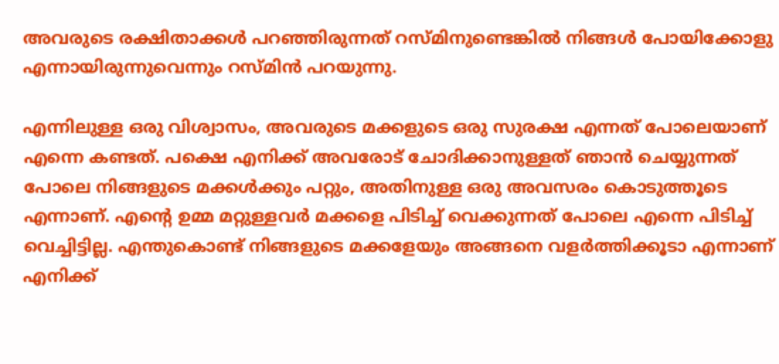അവരുടെ രക്ഷിതാക്കള്‍ പറഞ്ഞിരുന്നത് റസ്മിനുണ്ടെങ്കില്‍ നിങ്ങള്‍ പോയിക്കോളു എന്നായിരുന്നുവെന്നും റസ്മിന്‍ പറയുന്നു.

എന്നിലുള്ള ഒരു വിശ്വാസം, അവരുടെ മക്കളുടെ ഒരു സുരക്ഷ എന്നത് പോലെയാണ് എന്നെ കണ്ടത്. പക്ഷെ എനിക്ക് അവരോട് ചോദിക്കാനുള്ളത് ഞാന്‍ ചെയ്യുന്നത് പോലെ നിങ്ങളുടെ മക്കള്‍ക്കും പറ്റും, അതിനുള്ള ഒരു അവസരം കൊടുത്തൂടെ എന്നാണ്. എന്റെ ഉമ്മ മറ്റുള്ളവർ മക്കളെ പിടിച്ച് വെക്കുന്നത് പോലെ എന്നെ പിടിച്ച് വെച്ചിട്ടില്ല. എന്തുകൊണ്ട് നിങ്ങളുടെ മക്കളേയും അങ്ങനെ വളർത്തിക്കൂടാ എന്നാണ് എനിക്ക്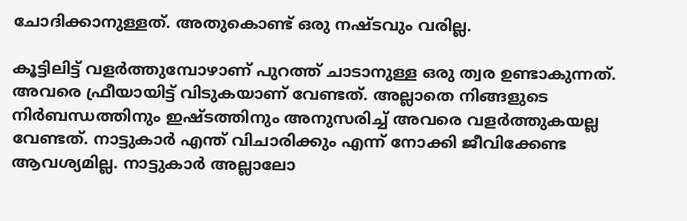ചോദിക്കാനുള്ളത്. അതുകൊണ്ട് ഒരു നഷ്ടവും വരില്ല.

കൂട്ടിലിട്ട് വളർത്തുമ്പോഴാണ് പുറത്ത് ചാടാനുള്ള ഒരു ത്വര ഉണ്ടാകുന്നത്. അവരെ ഫ്രീയായിട്ട് വിടുകയാണ് വേണ്ടത്. അല്ലാതെ നിങ്ങളുടെ നിർബന്ധത്തിനും ഇഷ്ടത്തിനും അനുസരിച്ച് അവരെ വളർത്തുകയല്ല വേണ്ടത്. നാട്ടുകാർ എന്ത് വിചാരിക്കും എന്ന് നോക്കി ജീവിക്കേണ്ട ആവശ്യമില്ല. നാട്ടുകാർ അല്ലാലോ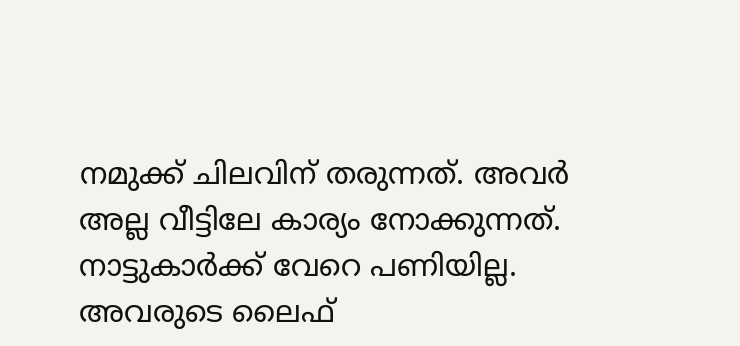നമുക്ക് ചിലവിന് തരുന്നത്. അവർ അല്ല വീട്ടിലേ കാര്യം നോക്കുന്നത്. നാട്ടുകാർക്ക് വേറെ പണിയില്ല. അവരുടെ ലൈഫ്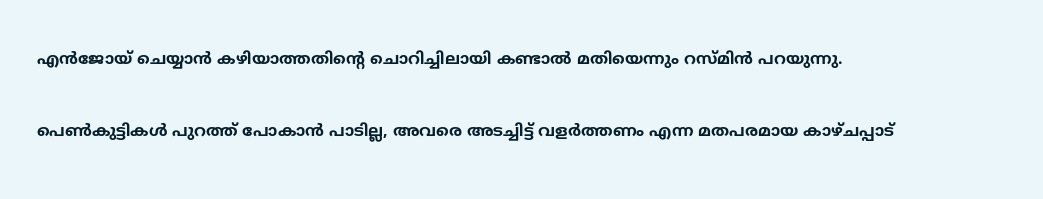എന്‍ജോയ് ചെയ്യാന്‍ കഴിയാത്തതിന്റെ ചൊറിച്ചിലായി കണ്ടാല്‍ മതിയെന്നും റസ്മിന്‍ പറയുന്നു.

പെണ്‍കുട്ടികള്‍ പുറത്ത് പോകാന്‍ പാടില്ല, അവരെ അടച്ചിട്ട് വളർത്തണം എന്ന മതപരമായ കാഴ്ചപ്പാട്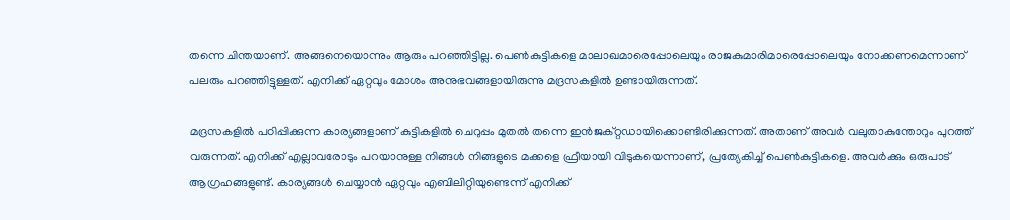തന്നെ ചിന്തയാണ്. അങ്ങനെയൊന്നും ആരും പറഞ്ഞിട്ടില്ല. പെണ്‍കുട്ടികളെ മാലാഖമാരെപ്പോലെയും രാജകുമാരിമാരെപ്പോലെയും നോക്കണമെന്നാണ് പലരും പറഞ്ഞിട്ടുള്ളത്. എനിക്ക് ഏറ്റവും മോശം അനുഭവങ്ങളായിരുന്നു മദ്രസകളില്‍ ഉണ്ടായിരുന്നത്.

മദ്രസകളില്‍ പഠിപ്പിക്കുന്ന കാര്യങ്ങളാണ് കുട്ടികളില്‍ ചെറുപ്പം മുതല്‍ തന്നെ ഇന്‍ജക്റ്റഡായിക്കൊണ്ടിരിക്കുന്നത്. അതാണ് അവർ വലുതാകുന്തോറും പുറത്ത് വരുന്നത്. എനിക്ക് എല്ലാവരോടും പറയാനുള്ള നിങ്ങള്‍ നിങ്ങളുടെ മക്കളെ ഫ്രീയായി വിടുകയെന്നാണ്, പ്രത്യേകിച്ച് പെണ്‍കുട്ടികളെ. അവർക്കും ഒരുപാട് ആഗ്രഹങ്ങളുണ്ട്. കാര്യങ്ങള്‍ ചെയ്യാന്‍ ഏറ്റവും എബിലിറ്റിയുണ്ടെന്ന് എനിക്ക്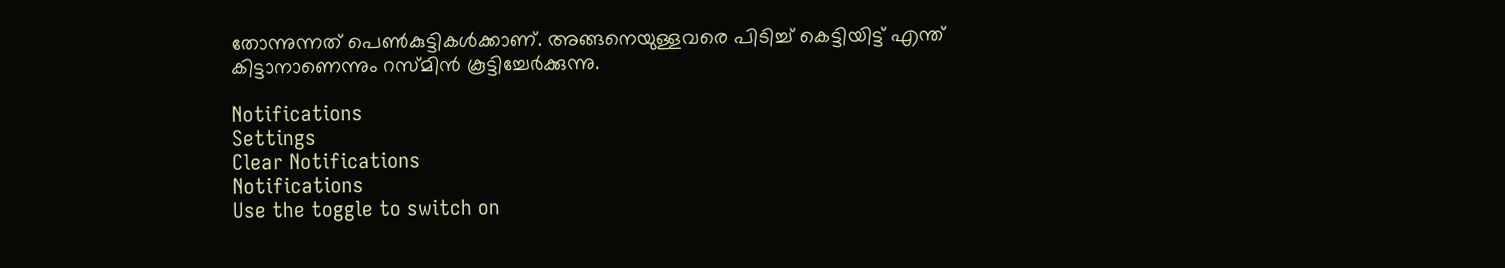തോന്നുന്നത് പെണ്‍കുട്ടികള്‍ക്കാണ്. അങ്ങനെയുള്ളവരെ പിടിച്ച് കെട്ടിയിട്ട് എന്ത് കിട്ടാനാണെന്നും റസ്മിന്‍ കൂട്ടിച്ചേർക്കുന്നു.

Notifications
Settings
Clear Notifications
Notifications
Use the toggle to switch on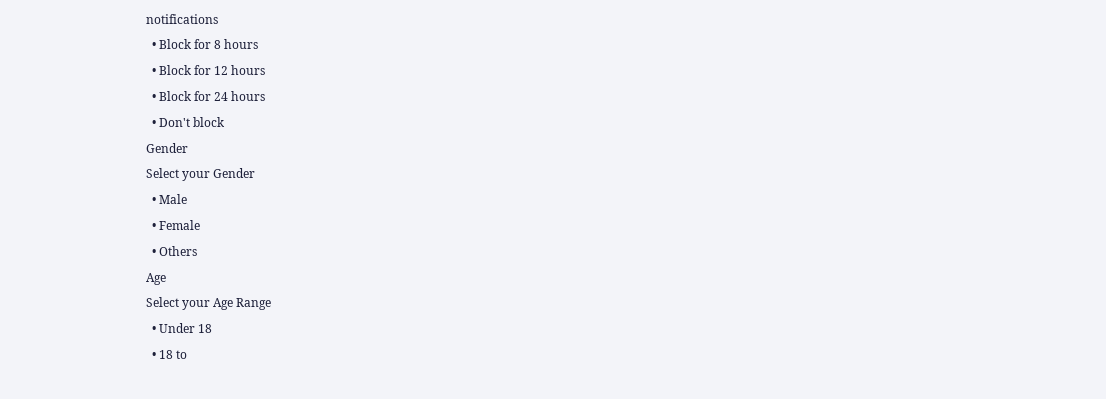notifications
  • Block for 8 hours
  • Block for 12 hours
  • Block for 24 hours
  • Don't block
Gender
Select your Gender
  • Male
  • Female
  • Others
Age
Select your Age Range
  • Under 18
  • 18 to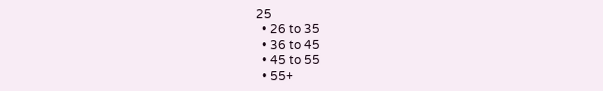25
  • 26 to 35
  • 36 to 45
  • 45 to 55
  • 55+